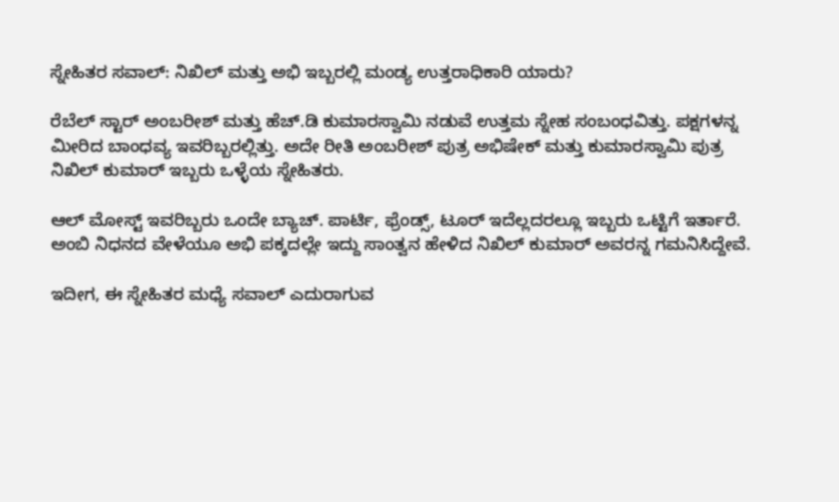ಸ್ನೇಹಿತರ ಸವಾಲ್: ನಿಖಿಲ್ ಮತ್ತು ಅಭಿ ಇಬ್ಬರಲ್ಲಿ ಮಂಡ್ಯ ಉತ್ತರಾಧಿಕಾರಿ ಯಾರು?

ರೆಬೆಲ್ ಸ್ಟಾರ್ ಅಂಬರೀಶ್ ಮತ್ತು ಹೆಚ್.ಡಿ ಕುಮಾರಸ್ವಾಮಿ ನಡುವೆ ಉತ್ತಮ ಸ್ನೇಹ ಸಂಬಂಧವಿತ್ತು. ಪಕ್ಷಗಳನ್ನ ಮೀರಿದ ಬಾಂಧವ್ಯ ಇವರಿಬ್ಬರಲ್ಲಿತ್ತು. ಅದೇ ರೀತಿ ಅಂಬರೀಶ್ ಪುತ್ರ ಅಭಿಷೇಕ್ ಮತ್ತು ಕುಮಾರಸ್ವಾಮಿ ಪುತ್ರ ನಿಖಿಲ್ ಕುಮಾರ್ ಇಬ್ಬರು ಒಳ್ಳೆಯ ಸ್ನೇಹಿತರು.

ಆಲ್ ಮೋಸ್ಟ್ ಇವರಿಬ್ಬರು ಒಂದೇ ಬ್ಯಾಚ್. ಪಾರ್ಟಿ, ಫ್ರೆಂಡ್ಸ್, ಟೂರ್ ಇದೆಲ್ಲದರಲ್ಲೂ ಇಬ್ಬರು ಒಟ್ಟಿಗೆ ಇರ್ತಾರೆ. ಅಂಬಿ ನಿಧನದ ವೇಳೆಯೂ ಅಭಿ ಪಕ್ಕದಲ್ಲೇ ಇದ್ದು ಸಾಂತ್ವನ ಹೇಳಿದ ನಿಖಿಲ್ ಕುಮಾರ್ ಅವರನ್ನ ಗಮನಿಸಿದ್ದೇವೆ.

ಇದೀಗ, ಈ ಸ್ನೇಹಿತರ ಮಧ್ಯೆ ಸವಾಲ್ ಎದುರಾಗುವ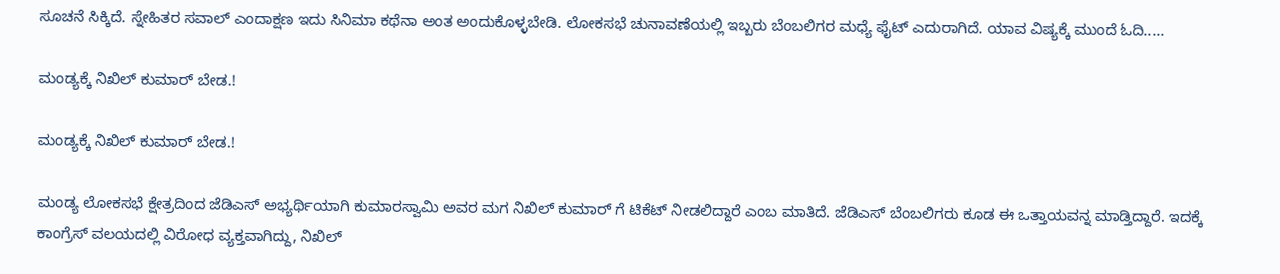ಸೂಚನೆ ಸಿಕ್ಕಿದೆ. ಸ್ನೇಹಿತರ ಸವಾಲ್ ಎಂದಾಕ್ಷಣ ಇದು ಸಿನಿಮಾ ಕಥೆನಾ ಅಂತ ಅಂದುಕೊಳ್ಳಬೇಡಿ. ಲೋಕಸಭೆ ಚುನಾವಣೆಯಲ್ಲಿ ಇಬ್ಬರು ಬೆಂಬಲಿಗರ ಮಧ್ಯೆ ಫೈಟ್ ಎದುರಾಗಿದೆ. ಯಾವ ವಿಷ್ಯಕ್ಕೆ ಮುಂದೆ ಓದಿ.....

ಮಂಡ್ಯಕ್ಕೆ ನಿಖಿಲ್ ಕುಮಾರ್ ಬೇಡ.!

ಮಂಡ್ಯಕ್ಕೆ ನಿಖಿಲ್ ಕುಮಾರ್ ಬೇಡ.!

ಮಂಡ್ಯ ಲೋಕಸಭೆ ಕ್ಷೇತ್ರದಿಂದ ಜೆಡಿಎಸ್ ಅಭ್ಯರ್ಥಿಯಾಗಿ ಕುಮಾರಸ್ವಾಮಿ ಅವರ ಮಗ ನಿಖಿಲ್ ಕುಮಾರ್ ಗೆ ಟಿಕೆಟ್ ನೀಡಲಿದ್ದಾರೆ ಎಂಬ ಮಾತಿದೆ. ಜೆಡಿಎಸ್ ಬೆಂಬಲಿಗರು ಕೂಡ ಈ ಒತ್ತಾಯವನ್ನ ಮಾಡ್ತಿದ್ದಾರೆ. ಇದಕ್ಕೆ ಕಾಂಗ್ರೆಸ್ ವಲಯದಲ್ಲಿ ವಿರೋಧ ವ್ಯಕ್ತವಾಗಿದ್ದು, ನಿಖಿಲ್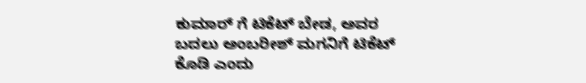ಕುಮಾರ್ ಗೆ ಟಿಕೆಟ್ ಬೇಡ, ಅವರ ಬದಲು ಅಂಬರೀಶ್ ಮಗನಿಗೆ ಟಿಕೆಟ್ ಕೊಡಿ ಎಂದು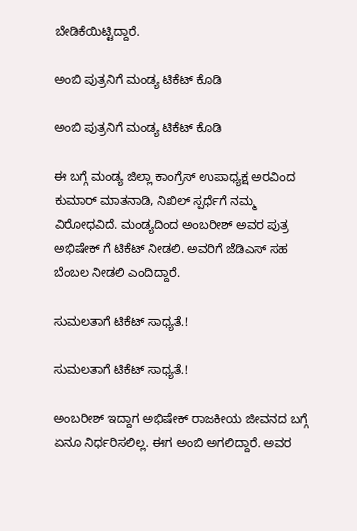ಬೇಡಿಕೆಯಿಟ್ಟಿದ್ದಾರೆ.

ಅಂಬಿ ಪುತ್ರನಿಗೆ ಮಂಡ್ಯ ಟಿಕೆಟ್ ಕೊಡಿ

ಅಂಬಿ ಪುತ್ರನಿಗೆ ಮಂಡ್ಯ ಟಿಕೆಟ್ ಕೊಡಿ

ಈ ಬಗ್ಗೆ ಮಂಡ್ಯ ಜಿಲ್ಲಾ ಕಾಂಗ್ರೆಸ್ ಉಪಾಧ್ಯಕ್ಷ ಅರವಿಂದ ಕುಮಾರ್ ಮಾತನಾಡಿ, ನಿಖಿಲ್ ಸ್ಪರ್ಧೆಗೆ ನಮ್ಮ ವಿರೋಧವಿದೆ. ಮಂಡ್ಯದಿಂದ ಅಂಬರೀಶ್ ಅವರ ಪುತ್ರ ಅಭಿಷೇಕ್ ಗೆ ಟಿಕೆಟ್ ನೀಡಲಿ. ಅವರಿಗೆ ಜೆಡಿಎಸ್ ಸಹ ಬೆಂಬಲ ನೀಡಲಿ ಎಂದಿದ್ದಾರೆ.

ಸುಮಲತಾಗೆ ಟಿಕೆಟ್ ಸಾಧ್ಯತೆ.!

ಸುಮಲತಾಗೆ ಟಿಕೆಟ್ ಸಾಧ್ಯತೆ.!

ಅಂಬರೀಶ್‌ ಇದ್ದಾಗ ಅಭಿಷೇಕ್ ರಾಜಕೀಯ ಜೀವನದ ಬಗ್ಗೆ ಏನೂ ನಿರ್ಧರಿಸಲಿಲ್ಲ. ಈಗ ಅಂಬಿ ಅಗಲಿದ್ದಾರೆ. ಅವರ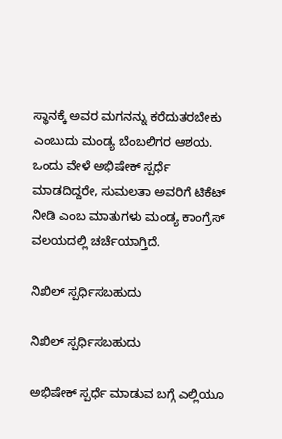ಸ್ಥಾನಕ್ಕೆ ಅವರ ಮಗನನ್ನು ಕರೆದುತರಬೇಕು ಎಂಬುದು ಮಂಡ್ಯ ಬೆಂಬಲಿಗರ ಆಶಯ. ಒಂದು ವೇಳೆ ಅಭಿಷೇಕ್ ಸ್ಪರ್ಧೆ ಮಾಡದಿದ್ದರೇ, ಸುಮಲತಾ ಅವರಿಗೆ ಟಿಕೆಟ್ ನೀಡಿ ಎಂಬ ಮಾತುಗಳು ಮಂಡ್ಯ ಕಾಂಗ್ರೆಸ್ ವಲಯದಲ್ಲಿ ಚರ್ಚೆಯಾಗ್ತಿದೆ.

ನಿಖಿಲ್ ಸ್ಪರ್ಧಿಸಬಹುದು

ನಿಖಿಲ್ ಸ್ಪರ್ಧಿಸಬಹುದು

ಅಭಿಷೇಕ್ ಸ್ಪರ್ಧೆ ಮಾಡುವ ಬಗ್ಗೆ ಎಲ್ಲಿಯೂ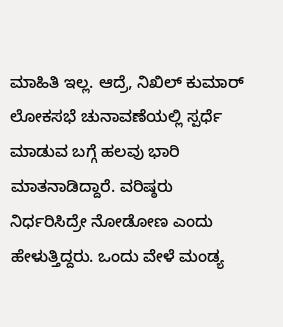ಮಾಹಿತಿ ಇಲ್ಲ. ಆದ್ರೆ, ನಿಖಿಲ್ ಕುಮಾರ್ ಲೋಕಸಭೆ ಚುನಾವಣೆಯಲ್ಲಿ ಸ್ಪರ್ಧೆ ಮಾಡುವ ಬಗ್ಗೆ ಹಲವು ಭಾರಿ ಮಾತನಾಡಿದ್ದಾರೆ. ವರಿಷ್ಠರು ನಿರ್ಧರಿಸಿದ್ರೇ ನೋಡೋಣ ಎಂದು ಹೇಳುತ್ತಿದ್ದರು. ಒಂದು ವೇಳೆ ಮಂಡ್ಯ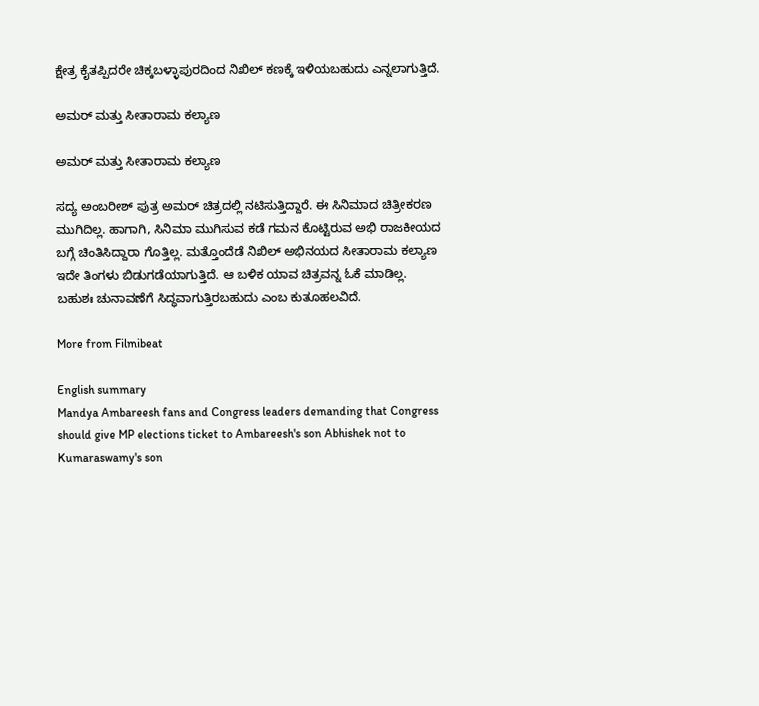ಕ್ಷೇತ್ರ ಕೈತಪ್ಪಿದರೇ ಚಿಕ್ಕಬಳ್ಳಾಪುರದಿಂದ ನಿಖಿಲ್ ಕಣಕ್ಕೆ ಇಳಿಯಬಹುದು ಎನ್ನಲಾಗುತ್ತಿದೆ.

ಅಮರ್ ಮತ್ತು ಸೀತಾರಾಮ ಕಲ್ಯಾಣ

ಅಮರ್ ಮತ್ತು ಸೀತಾರಾಮ ಕಲ್ಯಾಣ

ಸದ್ಯ ಅಂಬರೀಶ್ ಪುತ್ರ ಅಮರ್ ಚಿತ್ರದಲ್ಲಿ ನಟಿಸುತ್ತಿದ್ದಾರೆ. ಈ ಸಿನಿಮಾದ ಚಿತ್ರೀಕರಣ ಮುಗಿದಿಲ್ಲ. ಹಾಗಾಗಿ, ಸಿನಿಮಾ ಮುಗಿಸುವ ಕಡೆ ಗಮನ ಕೊಟ್ಟಿರುವ ಅಭಿ ರಾಜಕೀಯದ ಬಗ್ಗೆ ಚಿಂತಿಸಿದ್ದಾರಾ ಗೊತ್ತಿಲ್ಲ. ಮತ್ತೊಂದೆಡೆ ನಿಖಿಲ್ ಅಭಿನಯದ ಸೀತಾರಾಮ ಕಲ್ಯಾಣ ಇದೇ ತಿಂಗಳು ಬಿಡುಗಡೆಯಾಗುತ್ತಿದೆ. ಆ ಬಳಿಕ ಯಾವ ಚಿತ್ರವನ್ನ ಓಕೆ ಮಾಡಿಲ್ಲ. ಬಹುಶಃ ಚುನಾವಣೆಗೆ ಸಿದ್ಧವಾಗುತ್ತಿರಬಹುದು ಎಂಬ ಕುತೂಹಲವಿದೆ.

More from Filmibeat

English summary
Mandya Ambareesh fans and Congress leaders demanding that Congress should give MP elections ticket to Ambareesh's son Abhishek not to Kumaraswamy's son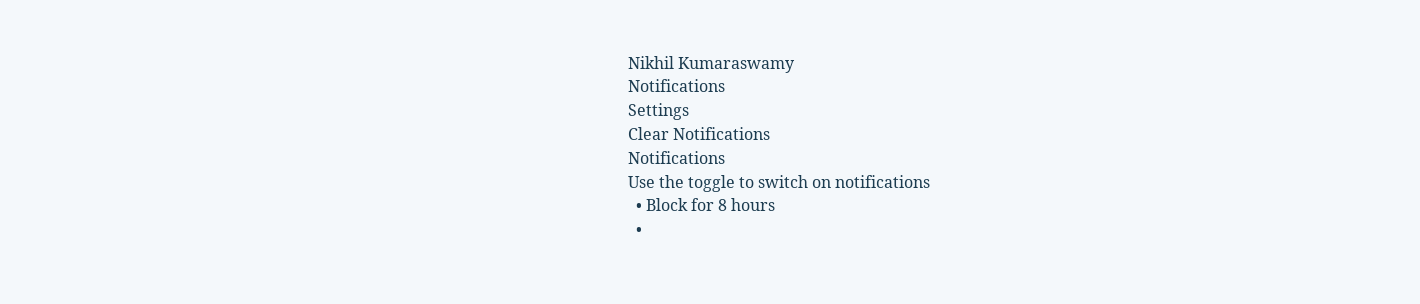Nikhil Kumaraswamy
Notifications
Settings
Clear Notifications
Notifications
Use the toggle to switch on notifications
  • Block for 8 hours
  •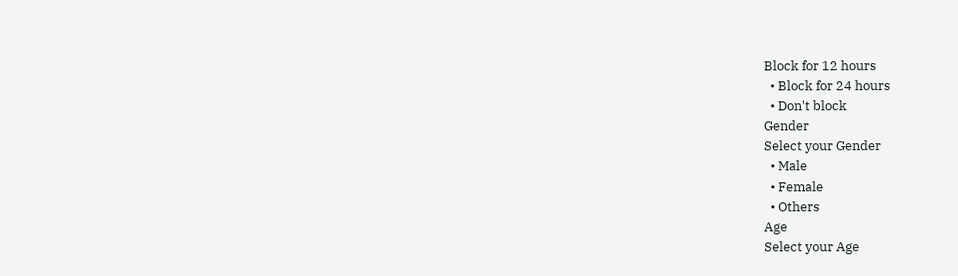Block for 12 hours
  • Block for 24 hours
  • Don't block
Gender
Select your Gender
  • Male
  • Female
  • Others
Age
Select your Age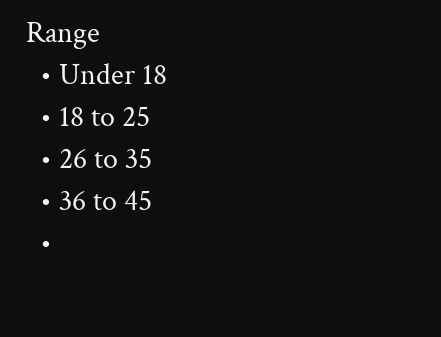Range
  • Under 18
  • 18 to 25
  • 26 to 35
  • 36 to 45
  •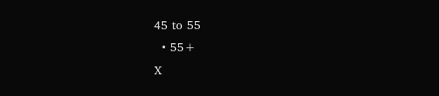45 to 55
  • 55+
X